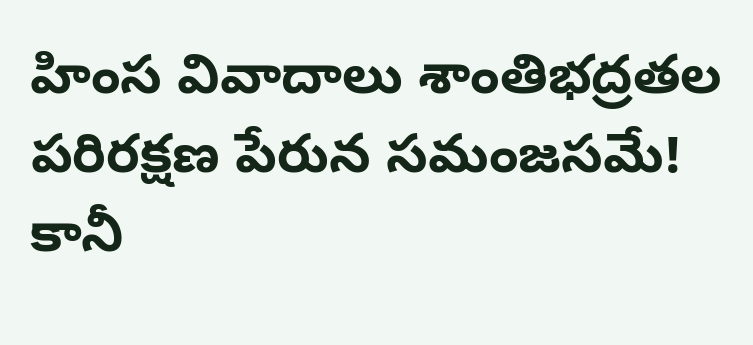హింస వివాదాలు శాంతిభద్రతల పరిరక్షణ పేరున సమంజసమే!
కానీ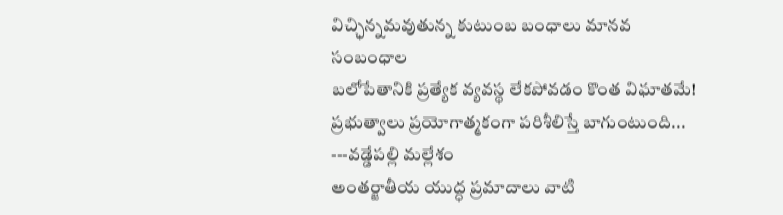విచ్ఛిన్నమవుతున్న కుటుంబ బంధాలు మానవ సంబంధాల
బలోపేతానికి ప్రత్యేక వ్యవస్థ లేకపోవడం కొంత విఘాతమే! ప్రభుత్వాలు ప్రయోగాత్మకంగా పరిశీలిస్తే బాగుంటుంది...
---వడ్డేపల్లి మల్లేశం
అంతర్జాతీయ యుద్ధ ప్రమాదాలు వాటి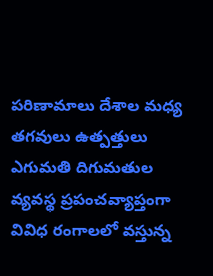పరిణామాలు దేశాల మధ్య తగవులు ఉత్పత్తులు ఎగుమతి దిగుమతుల వ్యవస్థ ప్రపంచవ్యాప్తంగా వివిధ రంగాలలో వస్తున్న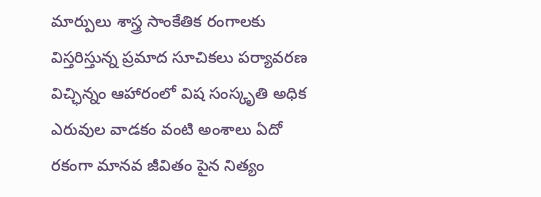మార్పులు శాస్త్ర సాంకేతిక రంగాలకు విస్తరిస్తున్న ప్రమాద సూచికలు పర్యావరణ విచ్ఛిన్నం ఆహారంలో విష సంస్కృతి అధిక ఎరువుల వాడకం వంటి అంశాలు ఏదో రకంగా మానవ జీవితం పైన నిత్యం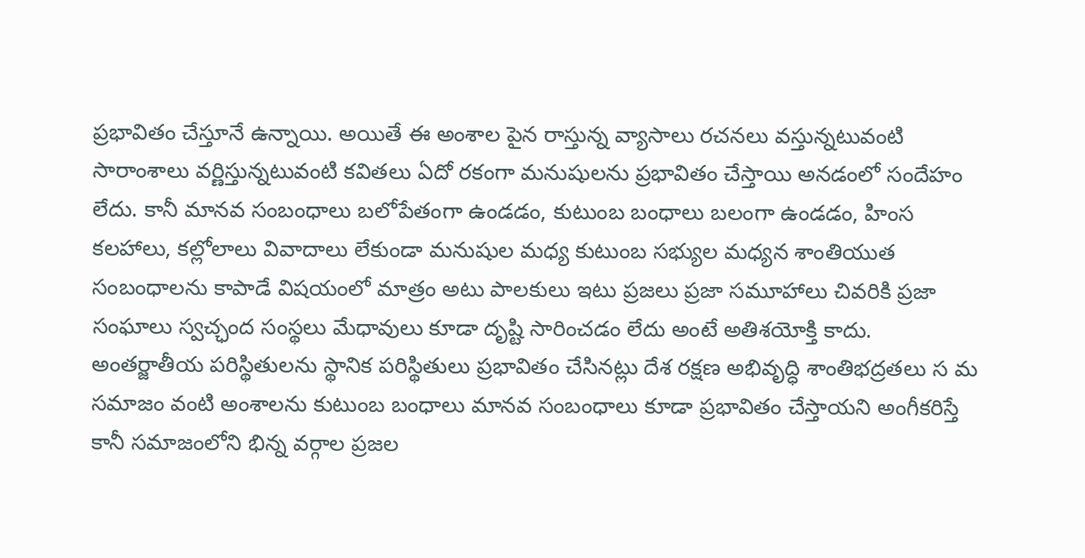ప్రభావితం చేస్తూనే ఉన్నాయి. అయితే ఈ అంశాల పైన రాస్తున్న వ్యాసాలు రచనలు వస్తున్నటువంటి సారాంశాలు వర్ణిస్తున్నటువంటి కవితలు ఏదో రకంగా మనుషులను ప్రభావితం చేస్తాయి అనడంలో సందేహం లేదు. కానీ మానవ సంబంధాలు బలోపేతంగా ఉండడం, కుటుంబ బంధాలు బలంగా ఉండడం, హింస కలహాలు, కల్లోలాలు వివాదాలు లేకుండా మనుషుల మధ్య కుటుంబ సభ్యుల మధ్యన శాంతియుత సంబంధాలను కాపాడే విషయంలో మాత్రం అటు పాలకులు ఇటు ప్రజలు ప్రజా సమూహాలు చివరికి ప్రజా సంఘాలు స్వచ్ఛంద సంస్థలు మేధావులు కూడా దృష్టి సారించడం లేదు అంటే అతిశయోక్తి కాదు. అంతర్జాతీయ పరిస్థితులను స్థానిక పరిస్థితులు ప్రభావితం చేసినట్లు దేశ రక్షణ అభివృద్ధి శాంతిభద్రతలు స మ సమాజం వంటి అంశాలను కుటుంబ బంధాలు మానవ సంబంధాలు కూడా ప్రభావితం చేస్తాయని అంగీకరిస్తే కానీ సమాజంలోని భిన్న వర్గాల ప్రజల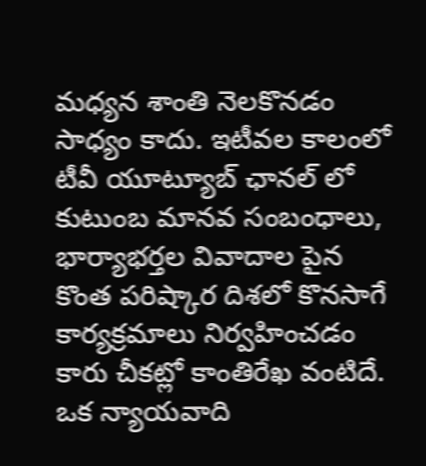మధ్యన శాంతి నెలకొనడం సాధ్యం కాదు. ఇటీవల కాలంలో టీవీ యూట్యూబ్ ఛానల్ లో కుటుంబ మానవ సంబంధాలు, భార్యాభర్తల వివాదాల పైన కొంత పరిష్కార దిశలో కొనసాగే కార్యక్రమాలు నిర్వహించడం కారు చీకట్లో కాంతిరేఖ వంటిదే. ఒక న్యాయవాది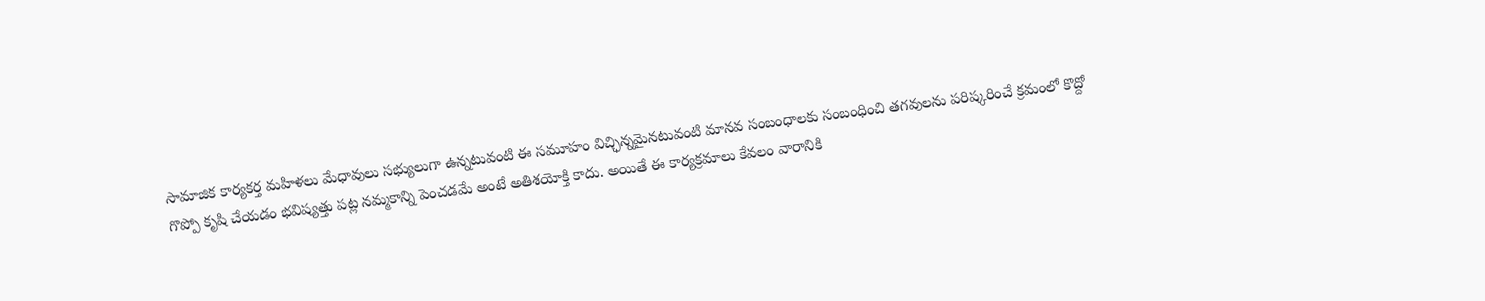సామాజిక కార్యకర్త మహిళలు మేధావులు సభ్యులుగా ఉన్నటువంటి ఈ సమూహం విచ్ఛిన్నమైనటువంటి మానవ సంబంధాలకు సంబంధించి తగవులను పరిష్కరించే క్రమంలో కొద్దో గొప్పో కృషి చేయడం భవిష్యత్తు పట్ల నమ్మకాన్ని పెంచడమే అంటే అతిశయోక్తి కాదు. అయితే ఈ కార్యక్రమాలు కేవలం వారానికి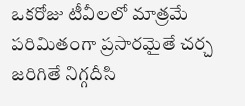ఒకరోజు టీవీలలో మాత్రమే పరిమితంగా ప్రసారమైతే చర్చ జరిగితే నిగ్గదీసి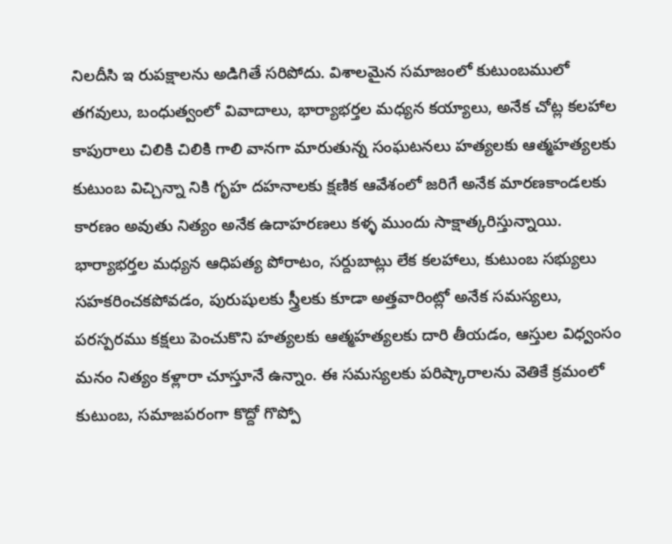నిలదీసి ఇ రుపక్షాలను అడిగితే సరిపోదు. విశాలమైన సమాజంలో కుటుంబములో తగవులు, బంధుత్వంలో వివాదాలు, భార్యాభర్తల మధ్యన కయ్యాలు, అనేక చోట్ల కలహాల కాపురాలు చిలికి చిలికి గాలి వానగా మారుతున్న సంఘటనలు హత్యలకు ఆత్మహత్యలకు కుటుంబ విచ్చిన్నా నికి గృహ దహనాలకు క్షణిక ఆవేశంలో జరిగే అనేక మారణకాండలకు కారణం అవుతు నిత్యం అనేక ఉదాహరణలు కళ్ళ ముందు సాక్షాత్కరిస్తున్నాయి.
భార్యాభర్తల మధ్యన ఆధిపత్య పోరాటం, సర్దుబాట్లు లేక కలహాలు, కుటుంబ సభ్యులు సహకరించకపోవడం, పురుషులకు స్త్రీలకు కూడా అత్తవారింట్లో అనేక సమస్యలు, పరస్పరము కక్షలు పెంచుకొని హత్యలకు ఆత్మహత్యలకు దారి తీయడం, ఆస్తుల విధ్వంసం మనం నిత్యం కళ్లారా చూస్తూనే ఉన్నాం. ఈ సమస్యలకు పరిష్కారాలను వెతికే క్రమంలో కుటుంబ, సమాజపరంగా కొద్దో గొప్పో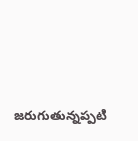జరుగుతున్నప్పటి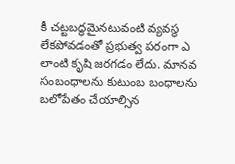కీ చట్టబద్ధమైనటువంటి వ్యవస్థ లేకపోవడంతో ప్రభుత్వ పరంగా ఎ లాంటి కృషి జరగడం లేదు. మానవ సంబంధాలను కుటుంబ బంధాలను బలోపేతం చేయాల్సిన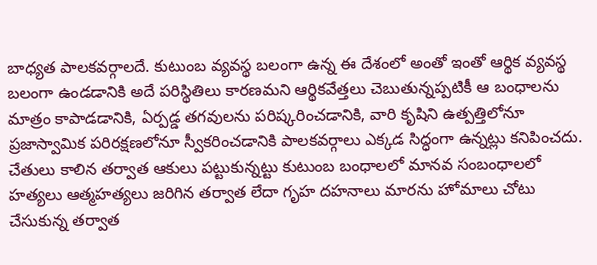బాధ్యత పాలకవర్గాలదే. కుటుంబ వ్యవస్థ బలంగా ఉన్న ఈ దేశంలో అంతో ఇంతో ఆర్థిక వ్యవస్థ బలంగా ఉండడానికి అదే పరిస్థితిలు కారణమని ఆర్థికవేత్తలు చెబుతున్నప్పటికీ ఆ బంధాలను మాత్రం కాపాడడానికి, ఏర్పడ్డ తగవులను పరిష్కరించడానికి, వారి కృషిని ఉత్పత్తిలోనూ ప్రజాస్వామిక పరిరక్షణలోనూ స్వీకరించడానికి పాలకవర్గాలు ఎక్కడ సిద్ధంగా ఉన్నట్లు కనిపించదు. చేతులు కాలిన తర్వాత ఆకులు పట్టుకున్నట్టు కుటుంబ బంధాలలో మానవ సంబంధాలలో హత్యలు ఆత్మహత్యలు జరిగిన తర్వాత లేదా గృహ దహనాలు మారను హోమాలు చోటు చేసుకున్న తర్వాత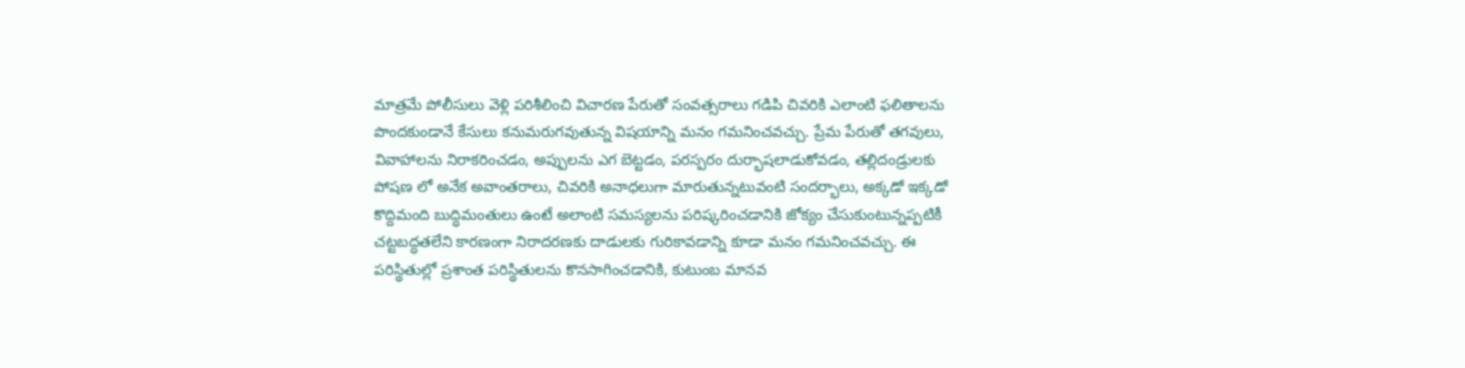మాత్రమే పోలీసులు వెళ్లి పరిశీలించి విచారణ పేరుతో సంవత్సరాలు గడిపి చివరికి ఎలాంటి ఫలితాలను పొందకుండానే కేసులు కనుమరుగవుతున్న విషయాన్ని మనం గమనించవచ్చు. ప్రేమ పేరుతో తగవులు, వివాహాలను నిరాకరించడం, అప్పులను ఎగ బెట్టడం, పరస్పరం దుర్భాషలాడుకోవడం, తల్లిదండ్రులకు పోషణ లో అనేక అవాంతరాలు, చివరికి అనాధలుగా మారుతున్నటువంటి సందర్భాలు, అక్కడో ఇక్కడో కొద్దిమంది బుద్ధిమంతులు ఉంటే అలాంటి సమస్యలను పరిష్కరించడానికి జోక్యం చేసుకుంటున్నప్పటికీ చట్టబద్ధతలేని కారణంగా నిరాదరణకు దాడులకు గురికావడాన్ని కూడా మనం గమనించవచ్చు. ఈ పరిస్థితుల్లో ప్రశాంత పరిస్థితులను కొనసాగించడానికి, కుటుంబ మానవ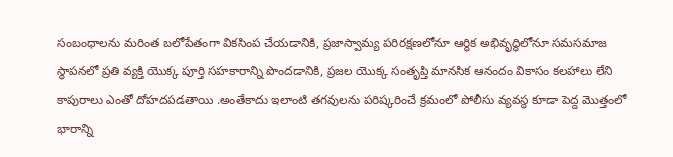సంబంధాలను మరింత బలోపేతంగా వికసింప చేయడానికి, ప్రజాస్వామ్య పరిరక్షణలోనూ ఆర్థిక అభివృద్ధిలోనూ సమసమాజ స్థాపనలో ప్రతి వ్యక్తి యొక్క పూర్తి సహకారాన్ని పొందడానికి, ప్రజల యొక్క సంతృప్తి మానసిక ఆనందం వికాసం కలహాలు లేని కాపురాలు ఎంతో దోహదపడతాయి .అంతేకాదు ఇలాంటి తగవులను పరిష్కరించే క్రమంలో పోలీసు వ్యవస్థ కూడా పెద్ద మొత్తంలో భారాన్ని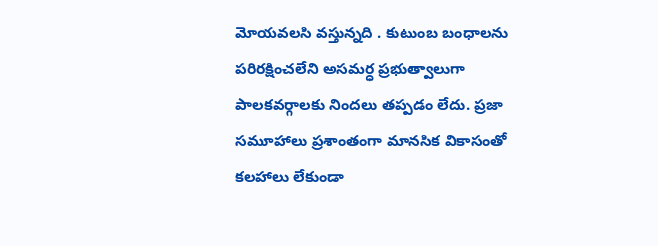మోయవలసి వస్తున్నది . కుటుంబ బంధాలను పరిరక్షించలేని అసమర్ధ ప్రభుత్వాలుగా పాలకవర్గాలకు నిందలు తప్పడం లేదు. ప్రజా సమూహాలు ప్రశాంతంగా మానసిక వికాసంతో కలహాలు లేకుండా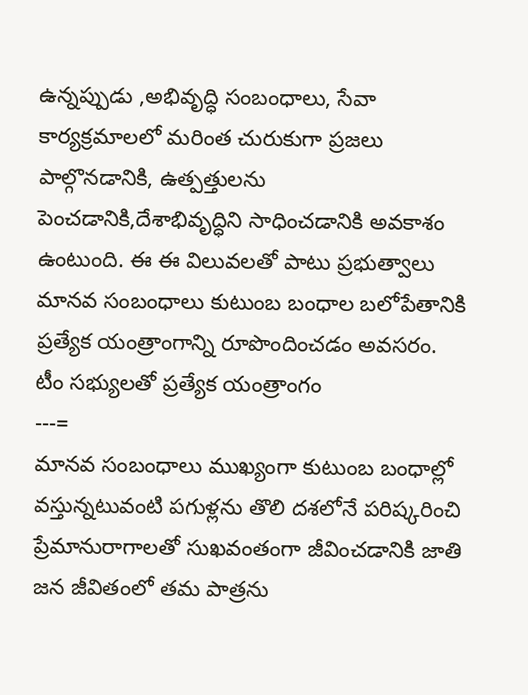ఉన్నప్పుడు ,అభివృద్ధి సంబంధాలు, సేవా కార్యక్రమాలలో మరింత చురుకుగా ప్రజలు పాల్గొనడానికి, ఉత్పత్తులను పెంచడానికి,దేశాభివృద్ధిని సాధించడానికి అవకాశం ఉంటుంది. ఈ ఈ విలువలతో పాటు ప్రభుత్వాలు మానవ సంబంధాలు కుటుంబ బంధాల బలోపేతానికి ప్రత్యేక యంత్రాంగాన్ని రూపొందించడం అవసరం.
టీం సభ్యులతో ప్రత్యేక యంత్రాంగం
---=
మానవ సంబంధాలు ముఖ్యంగా కుటుంబ బంధాల్లో వస్తున్నటువంటి పగుళ్లను తొలి దశలోనే పరిష్కరించి
ప్రేమానురాగాలతో సుఖవంతంగా జీవించడానికి జాతి జన జీవితంలో తమ పాత్రను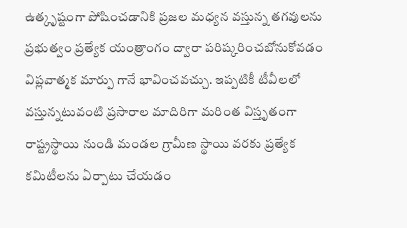ఉత్కృష్టంగా పోషించడానికి ప్రజల మధ్యన వస్తున్న తగవులను ప్రభుత్వం ప్రత్యేక యంత్రాంగం ద్వారా పరిష్కరించబోనుకోవడం విప్లవాత్మక మార్పు గానే భావించవచ్చు. ఇప్పటికీ టీవీలలో వస్తున్నటువంటి ప్రసారాల మాదిరిగా మరింత విస్తృతంగా రాష్ట్రస్థాయి నుండి మండల గ్రామీణ స్థాయి వరకు ప్రత్యేక కమిటీలను ఏర్పాటు చేయడం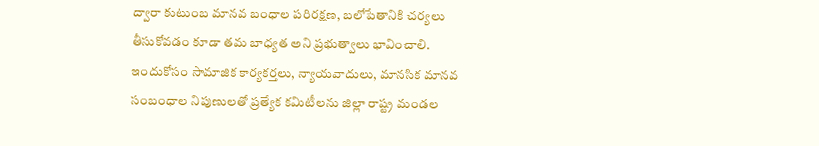ద్వారా కుటుంబ మానవ బంధాల పరిరక్షణ, బలోపేతానికి చర్యలు తీసుకోవడం కూడా తమ బాధ్యత అని ప్రభుత్వాలు భావించాలి. ఇందుకోసం సామాజిక కార్యకర్తలు, న్యాయవాదులు, మానసిక మానవ సంబంధాల నిపుణులతో ప్రత్యేక కమిటీలను జిల్లా రాష్ట్ర మండల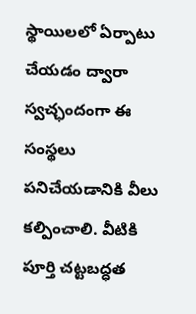స్థాయిలలో ఏర్పాటు చేయడం ద్వారా స్వచ్ఛందంగా ఈ సంస్థలు పనిచేయడానికి వీలు కల్పించాలి. వీటికి పూర్తి చట్టబద్ధత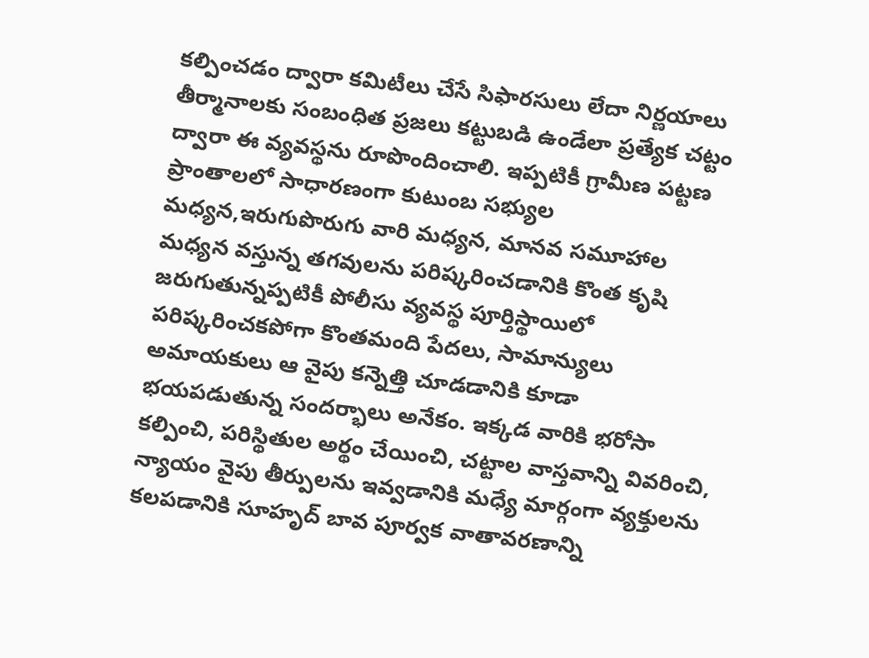కల్పించడం ద్వారా కమిటీలు చేసే సిఫారసులు లేదా నిర్ణయాలు తీర్మానాలకు సంబంధిత ప్రజలు కట్టుబడి ఉండేలా ప్రత్యేక చట్టం ద్వారా ఈ వ్యవస్థను రూపొందించాలి. ఇప్పటికీ గ్రామీణ పట్టణ ప్రాంతాలలో సాధారణంగా కుటుంబ సభ్యుల మధ్యన,ఇరుగుపొరుగు వారి మధ్యన, మానవ సమూహాల మధ్యన వస్తున్న తగవులను పరిష్కరించడానికి కొంత కృషి జరుగుతున్నప్పటికీ పోలీసు వ్యవస్థ పూర్తిస్థాయిలో పరిష్కరించకపోగా కొంతమంది పేదలు, సామాన్యులు అమాయకులు ఆ వైపు కన్నెత్తి చూడడానికి కూడా భయపడుతున్న సందర్భాలు అనేకం. ఇక్కడ వారికి భరోసా కల్పించి, పరిస్థితుల అర్థం చేయించి, చట్టాల వాస్తవాన్ని వివరించి, న్యాయం వైపు తీర్పులను ఇవ్వడానికి మధ్యే మార్గంగా వ్యక్తులను కలపడానికి సూహృద్ బావ పూర్వక వాతావరణాన్ని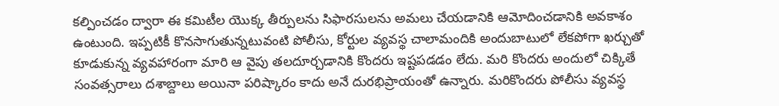కల్పించడం ద్వారా ఈ కమిటీల యొక్క తీర్పులను సిఫారసులను అమలు చేయడానికి ఆమోదించడానికి అవకాశం ఉంటుంది. ఇప్పటికీ కొనసాగుతున్నటువంటి పోలీసు, కోర్టుల వ్యవస్థ చాలామందికి అందుబాటులో లేకపోగా ఖర్చుతో కూడుకున్న వ్యవహారంగా మారి ఆ వైపు తలదూర్చడానికి కొందరు ఇష్టపడడం లేదు. మరి కొందరు అందులో చిక్కితే సంవత్సరాలు దశాబ్దాలు అయినా పరిష్కారం కాదు అనే దురభిప్రాయంతో ఉన్నారు. మరికొందరు పోలీసు వ్యవస్థ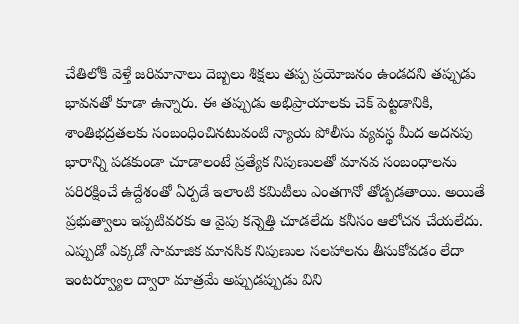చేతిలోకి వెళ్తే జరిమానాలు దెబ్బలు శిక్షలు తప్ప ప్రయోజనం ఉండదని తప్పుడు భావనతో కూడా ఉన్నారు. ఈ తప్పుడు అభిప్రాయాలకు చెక్ పెట్టడానికి, శాంతిభద్రతలకు సంబంధించినటువంటి న్యాయ పోలీసు వ్యవస్థ మీద అదనపు భారాన్ని పడకుండా చూడాలంటే ప్రత్యేక నిపుణులతో మానవ సంబంధాలను పరిరక్షించే ఉద్దేశంతో ఏర్పడే ఇలాంటి కమిటీలు ఎంతగానో తోడ్పడతాయి. అయితే ప్రభుత్వాలు ఇప్పటివరకు ఆ వైపు కన్నెత్తి చూడలేదు కనీసం ఆలోచన చేయలేదు. ఎప్పుడో ఎక్కడో సామాజిక మానసిక నిపుణుల సలహాలను తీసుకోవడం లేదా ఇంటర్వ్యూల ద్వారా మాత్రమే అప్పుడప్పుడు విని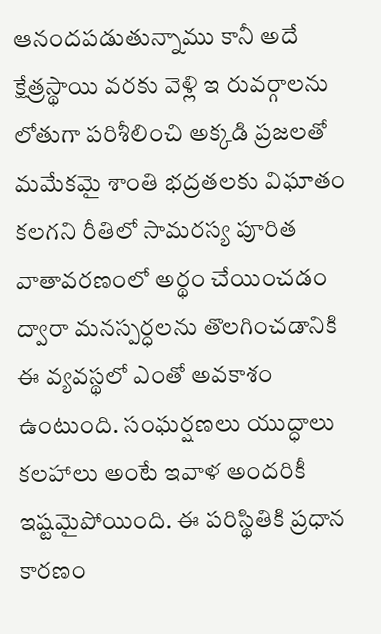ఆనందపడుతున్నాము కానీ అదే క్షేత్రస్థాయి వరకు వెళ్లి ఇ రువర్గాలను లోతుగా పరిశీలించి అక్కడి ప్రజలతో మమేకమై శాంతి భద్రతలకు విఘాతం కలగని రీతిలో సామరస్య పూరిత వాతావరణంలో అర్థం చేయించడం ద్వారా మనస్పర్ధలను తొలగించడానికి ఈ వ్యవస్థలో ఎంతో అవకాశం ఉంటుంది. సంఘర్షణలు యుద్ధాలు కలహాలు అంటే ఇవాళ అందరికీ ఇష్టమైపోయింది. ఈ పరిస్థితికి ప్రధాన కారణం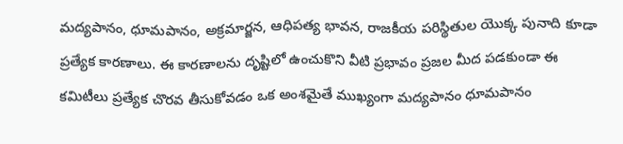మద్యపానం, ధూమపానం, అక్రమార్జన, ఆధిపత్య భావన, రాజకీయ పరిస్థితుల యొక్క పునాది కూడా ప్రత్యేక కారణాలు. ఈ కారణాలను దృష్టిలో ఉంచుకొని వీటి ప్రభావం ప్రజల మీద పడకుండా ఈ కమిటీలు ప్రత్యేక చొరవ తీసుకోవడం ఒక అంశమైతే ముఖ్యంగా మద్యపానం ధూమపానం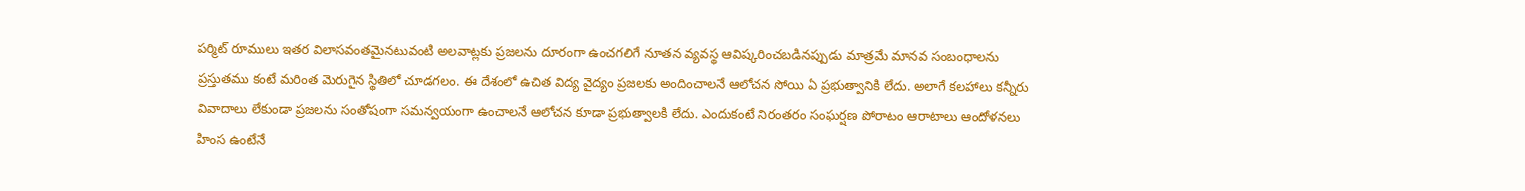పర్మిట్ రూములు ఇతర విలాసవంతమైనటువంటి అలవాట్లకు ప్రజలను దూరంగా ఉంచగలిగే నూతన వ్యవస్థ ఆవిష్కరించబడినప్పుడు మాత్రమే మానవ సంబంధాలను ప్రస్తుతము కంటే మరింత మెరుగైన స్థితిలో చూడగలం. ఈ దేశంలో ఉచిత విద్య వైద్యం ప్రజలకు అందించాలనే ఆలోచన సోయి ఏ ప్రభుత్వానికి లేదు. అలాగే కలహాలు కన్నీరు వివాదాలు లేకుండా ప్రజలను సంతోషంగా సమన్వయంగా ఉంచాలనే ఆలోచన కూడా ప్రభుత్వాలకి లేదు. ఎందుకంటే నిరంతరం సంఘర్షణ పోరాటం ఆరాటాలు ఆందోళనలు హింస ఉంటేనే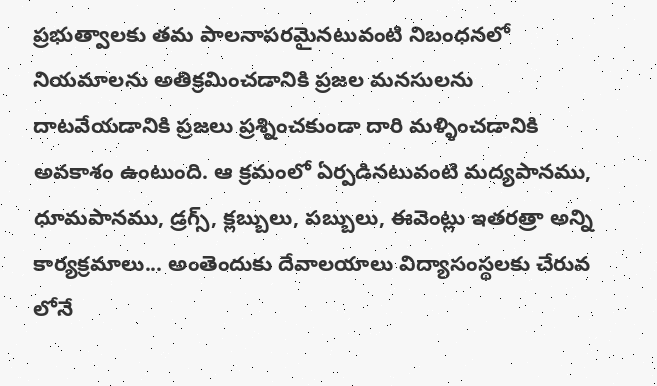ప్రభుత్వాలకు తమ పాలనాపరమైనటువంటి నిబంధనలో నియమాలను అతిక్రమించడానికి ప్రజల మనసులను దాటవేయడానికి ప్రజలు ప్రశ్నించకుండా దారి మళ్ళించడానికి అవకాశం ఉంటుంది. ఆ క్రమంలో ఏర్పడినటువంటి మద్యపానము, ధూమపానము, డ్రగ్స్, క్లబ్బులు, పబ్బులు, ఈవెంట్లు ఇతరత్రా అన్ని కార్యక్రమాలు... అంతెందుకు దేవాలయాలు విద్యాసంస్థలకు చేరువ లోనే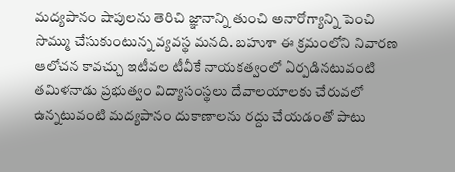మద్యపానం షాపులను తెరిచి జ్ఞానాన్ని తుంచి అనారోగ్యాన్ని పెంచి సొమ్ము చేసుకుంటున్న వ్యవస్థ మనది. బహుశా ఈ క్రమంలోని నివారణ ఆలోచన కావచ్చు ఇటీవల టీవీకే నాయకత్వంలో ఏర్పడినటువంటి తమిళనాడు ప్రభుత్వం విద్యాసంస్థలు దేవాలయాలకు చేరువలో ఉన్నటువంటి మద్యపానం దుకాణాలను రద్దు చేయడంతో పాటు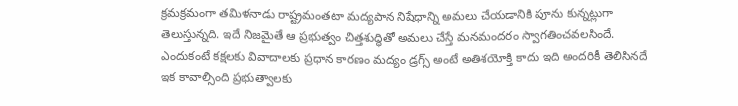క్రమక్రమంగా తమిళనాడు రాష్ట్రమంతటా మద్యపాన నిషేధాన్ని అమలు చేయడానికి పూను కున్నట్లుగా తెలుస్తున్నది. ఇదే నిజమైతే ఆ ప్రభుత్వం చిత్తశుద్ధితో అమలు చేస్తే మనమందరం స్వాగతించవలసిందే. ఎందుకంటే కక్షలకు వివాదాలకు ప్రధాన కారణం మద్యం డ్రగ్స్ అంటే అతిశయోక్తి కాదు ఇది అందరికీ తెలిసినదే ఇక కావాల్సింది ప్రభుత్వాలకు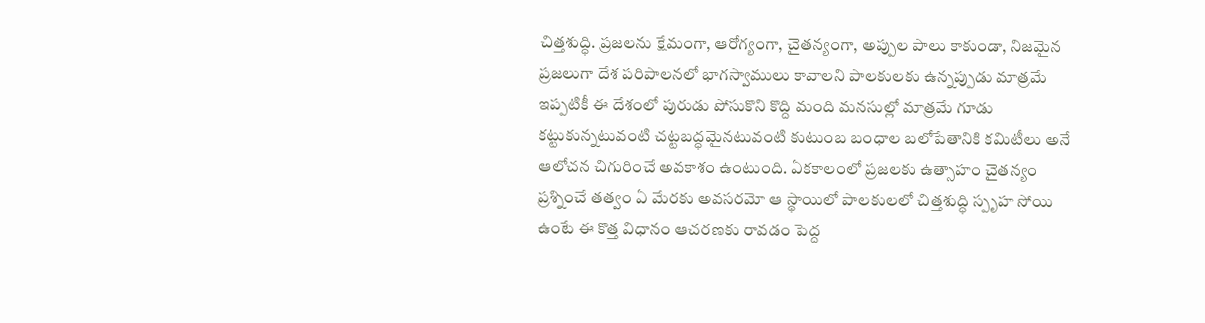చిత్తశుద్ధి. ప్రజలను క్షేమంగా, ఆరోగ్యంగా, చైతన్యంగా, అప్పుల పాలు కాకుండా, నిజమైన ప్రజలుగా దేశ పరిపాలనలో భాగస్వాములు కావాలని పాలకులకు ఉన్నప్పుడు మాత్రమే ఇప్పటికీ ఈ దేశంలో పురుడు పోసుకొని కొద్ది మంది మనసుల్లో మాత్రమే గూడు కట్టుకున్నటువంటి చట్టబద్ధమైనటువంటి కుటుంబ బంధాల బలోపేతానికి కమిటీలు అనే ఆలోచన చిగురించే అవకాశం ఉంటుంది. ఏకకాలంలో ప్రజలకు ఉత్సాహం చైతన్యం ప్రశ్నించే తత్వం ఏ మేరకు అవసరమో ఆ స్థాయిలో పాలకులలో చిత్తశుద్ధి స్పృహ సోయి ఉంటే ఈ కొత్త విధానం ఆచరణకు రావడం పెద్ద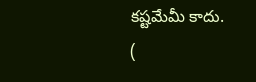కష్టమేమీ కాదు.
(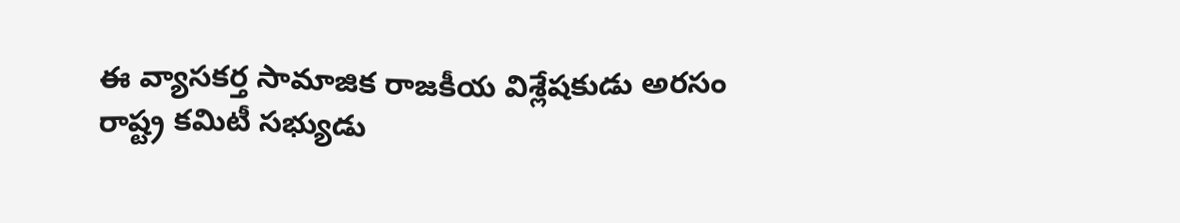ఈ వ్యాసకర్త సామాజిక రాజకీయ విశ్లేషకుడు అరసం రాష్ట్ర కమిటీ సభ్యుడు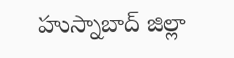హుస్నాబాద్ జిల్లా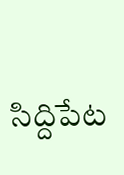సిద్దిపేట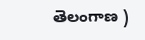తెలంగాణ )